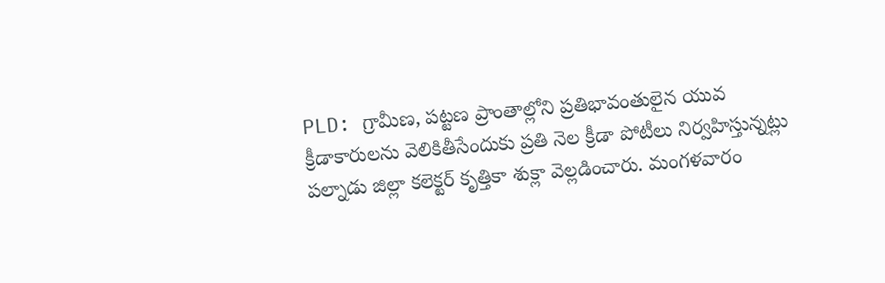PLD: గ్రామీణ, పట్టణ ప్రాంతాల్లోని ప్రతిభావంతులైన యువ క్రీడాకారులను వెలికితీసేందుకు ప్రతి నెల క్రీడా పోటీలు నిర్వహిస్తున్నట్లు పల్నాడు జిల్లా కలెక్టర్ కృత్తికా శుక్లా వెల్లడించారు. మంగళవారం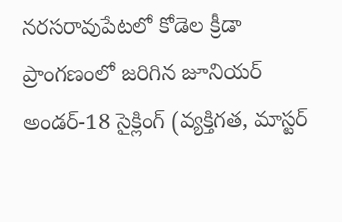నరసరావుపేటలో కోడెల క్రీడా ప్రాంగణంలో జరిగిన జూనియర్ అండర్-18 సైక్లింగ్ (వ్యక్తిగత, మాస్టర్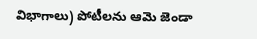విభాగాలు) పోటీలను ఆమె జెండా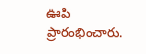ఊపి ప్రారంభించారు.